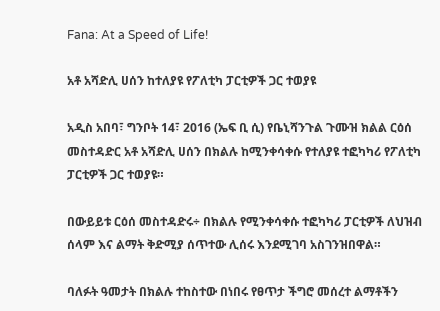Fana: At a Speed of Life!

አቶ አሻድሊ ሀሰን ከተለያዩ የፖለቲካ ፓርቲዎች ጋር ተወያዩ

አዲስ አበባ፣ ግንቦት 14፣ 2016 (ኤፍ ቢ ሲ) የቤኒሻንጉል ጉሙዝ ክልል ርዕሰ መስተዳድር አቶ አሻድሊ ሀሰን በክልሉ ከሚንቀሳቀሱ የተለያዩ ተፎካካሪ የፖለቲካ ፓርቲዎች ጋር ተወያዩ።

በውይይቱ ርዕሰ መስተዳድሩ÷ በክልሉ የሚንቀሳቀሱ ተፎካካሪ ፓርቲዎች ለህዝብ ሰላም እና ልማት ቅድሚያ ሰጥተው ሊሰሩ እንደሚገባ አስገንዝበዋል።

ባለፉት ዓመታት በክልሉ ተከስተው በነበሩ የፀጥታ ችግሮ መሰረተ ልማቶችን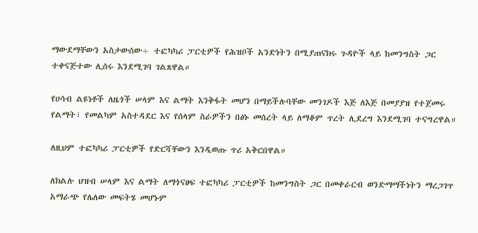ማውደማቸውን አስታውሰው÷ ተፎካካሪ ፓርቲዎች የሕዝቦች አንድነትን በሚያጠናክሩ ጉዳዮች ላይ ከመንግስት ጋር ተቀናጅተው ሊሰሩ እንደሚገባ ገልጸዋል።

የሀሳብ ልዩነቶች ለዜጎች ሠላም እና ልማት እንቅፋት መሆን በማይችሉባቸው መንገዶች እጅ ለእጅ በመያያዝ የተጀመሩ የልማት፣ የመልካም አስተዳደር እና የሰላም ስራዎችን በፅኑ መሰረት ላይ ለማቆም ጥረት ሊደረግ እንደሚገባ ተናግረዋል።

ለዚህም ተፎካካሪ ፓርቲዎች የድርሻቸውን እንዲወጡ ጥሪ አቅርበዋል።

ለክልሉ ህዝብ ሠላም እና ልማት ለማጎናፀፍ ተፎካካሪ ፓርቲዎች ከመንግስት ጋር በመቀራርብ ወንድማማችነትን ማረጋገጥ አማራጭ የሌለው መፍትሄ መሆኑም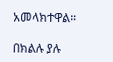አመላክተዋል።

በክልሉ ያሉ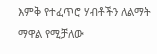እምቅ የተፈጥሮ ሃብቶችን ለልማት ማዋል የሚቻለው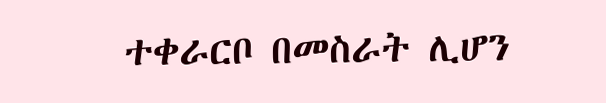ተቀራርቦ በመስራት ሊሆን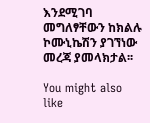እንደሚገባ መግለፃቸውን ከክልሉ ኮሙኒኬሽን ያገኘነው መረጃ ያመላክታል፡፡

You might also like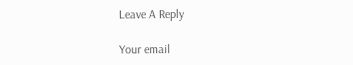Leave A Reply

Your email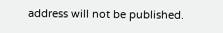address will not be published.